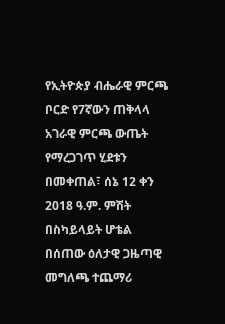የኢትዮጵያ ብሔራዊ ምርጫ ቦርድ የ7ኛውን ጠቅላላ አገራዊ ምርጫ ውጤት የማረጋገጥ ሂደቱን በመቀጠል፣ ሰኔ 12 ቀን 2018 ዓ.ም. ምሽት በስካይላይት ሆቴል በሰጠው ዕለታዊ ጋዜጣዊ መግለጫ ተጨማሪ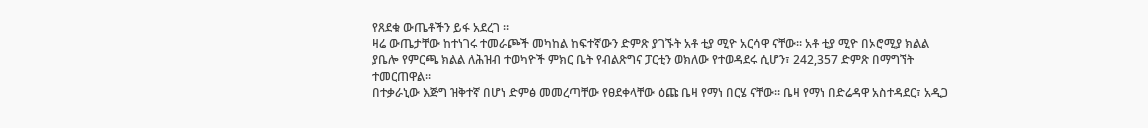የጸደቁ ውጤቶችን ይፋ አደረገ ።
ዛሬ ውጤታቸው ከተነገሩ ተመራጮች መካከል ከፍተኛውን ድምጽ ያገኙት አቶ ቲያ ሚዮ አርሳዋ ናቸው። አቶ ቲያ ሚዮ በኦሮሚያ ክልል ያቤሎ የምርጫ ክልል ለሕዝብ ተወካዮች ምክር ቤት የብልጽግና ፓርቲን ወክለው የተወዳደሩ ሲሆን፣ 242,357 ድምጽ በማግኘት ተመርጠዋል።
በተቃራኒው እጅግ ዝቅተኛ በሆነ ድምፅ መመረጣቸው የፀደቀላቸው ዕጩ ቤዛ የማነ በርሄ ናቸው። ቤዛ የማነ በድሬዳዋ አስተዳደር፣ አዲጋ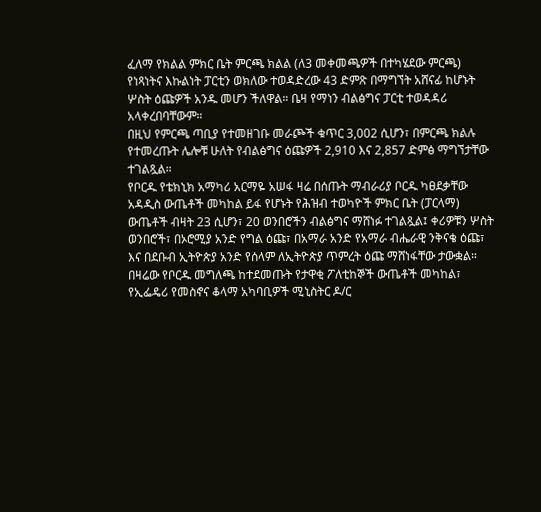ፈለማ የክልል ምክር ቤት ምርጫ ክልል (ለ3 መቀመጫዎች በተካሄደው ምርጫ) የነጻነትና እኩልነት ፓርቲን ወክለው ተወዳድረው 43 ድምጽ በማግኘት አሸናፊ ከሆኑት ሦስት ዕጩዎች አንዱ መሆን ችለዋል። ቤዛ የማነን ብልፅግና ፓርቲ ተወዳዳሪ አላቀረበባቸውም።
በዚህ የምርጫ ጣቢያ የተመዘገቡ መራጮች ቁጥር 3,002 ሲሆን፣ በምርጫ ክልሉ የተመረጡት ሌሎቹ ሁለት የብልፅግና ዕጩዎች 2,910 እና 2,857 ድምፅ ማግኘታቸው ተገልጿል።
የቦርዱ የቴክኒክ አማካሪ አርማዬ አሠፋ ዛሬ በሰጡት ማብራሪያ ቦርዱ ካፀደቃቸው አዳዲስ ውጤቶች መካከል ይፋ የሆኑት የሕዝብ ተወካዮች ምክር ቤት (ፓርላማ) ውጤቶች ብዛት 23 ሲሆን፣ 20 ወንበሮችን ብልፅግና ማሸነፉ ተገልጿል፤ ቀሪዎቹን ሦስት ወንበሮች፣ በኦሮሚያ አንድ የግል ዕጩ፣ በአማራ አንድ የአማራ ብሔራዊ ንቅናቄ ዕጩ፣ እና በደቡብ ኢትዮጵያ አንድ የሰላም ለኢትዮጵያ ጥምረት ዕጩ ማሸነፋቸው ታውቋል።
በዛሬው የቦርዱ መግለጫ ከተደመጡት የታዋቂ ፖለቲከኞች ውጤቶች መካከል፣ የኢፌዴሪ የመስኖና ቆላማ አካባቢዎች ሚኒስትር ዶ/ር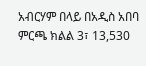አብርሃም በላይ በአዲስ አበባ ምርጫ ክልል 3፣ 13,530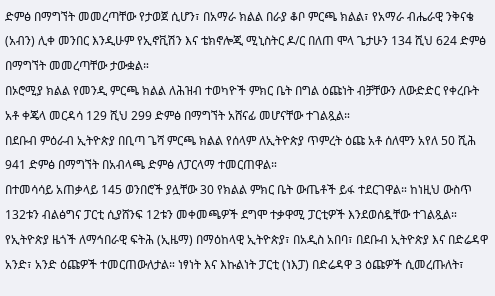ድምፅ በማግኘት መመረጣቸው የታወጀ ሲሆን፣ በአማራ ክልል በራያ ቆቦ ምርጫ ክልል፣ የአማራ ብሔራዊ ንቅናቄ (አብን) ሊቀ መንበር እንዲሁም የኢኖቪሽን እና ቴክኖሎጂ ሚኒስትር ዶ/ር በለጠ ሞላ ጌታሁን 134 ሺህ 624 ድምፅ በማግኘት መመረጣቸው ታውቋል።
በኦሮሚያ ክልል የመንዲ ምርጫ ክልል ለሕዝብ ተወካዮች ምክር ቤት በግል ዕጩነት ብቻቸውን ለውድድር የቀረቡት አቶ ቀጄላ መርዳሳ 129 ሺህ 299 ድምፅ በማግኘት አሸናፊ መሆናቸው ተገልጿል።
በደቡብ ምዕራብ ኢትዮጵያ በቢጣ ጌሻ ምርጫ ክልል የሰላም ለኢትዮጵያ ጥምረት ዕጩ አቶ ሰለሞን አየለ 50 ሺሕ 941 ድምፅ በማግኘት በአብላጫ ድምፅ ለፓርላማ ተመርጠዋል።
በተመሳሳይ አጠቃላይ 145 ወንበሮች ያሏቸው 30 የክልል ምክር ቤት ውጤቶች ይፋ ተደርገዋል። ከነዚህ ውስጥ 132ቱን ብልፅግና ፓርቲ ሲያሸንፍ 12ቱን መቀመጫዎች ደግሞ ተቃዋሚ ፓርቲዎች እንደወሰዷቸው ተገልጿል።
የኢትዮጵያ ዜጎች ለማኅበራዊ ፍትሕ (ኢዜማ) በማዕከላዊ ኢትዮጵያ፣ በአዲስ አበባ፣ በደቡብ ኢትዮጵያ እና በድሬዳዋ አንድ፣ አንድ ዕጩዎች ተመርጠውለታል። ነፃነት እና እኩልነት ፓርቲ (ነእፓ) በድሬዳዋ 3 ዕጩዎች ሲመረጡለት፣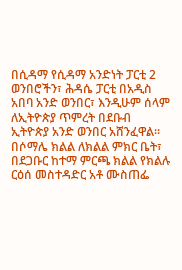በሲዳማ የሲዳማ አንድነት ፓርቲ 2 ወንበሮችን፣ ሕዳሴ ፓርቲ በአዲስ አበባ አንድ ወንበር፣ እንዲሁም ሰላም ለኢትዮጵያ ጥምረት በደቡብ ኢትዮጵያ አንድ ወንበር አሸንፈዋል።
በሶማሌ ክልል ለክልል ምክር ቤት፣ በደጋቡር ከተማ ምርጫ ክልል የክልሉ ርዕሰ መስተዳድር አቶ ሙስጠፌ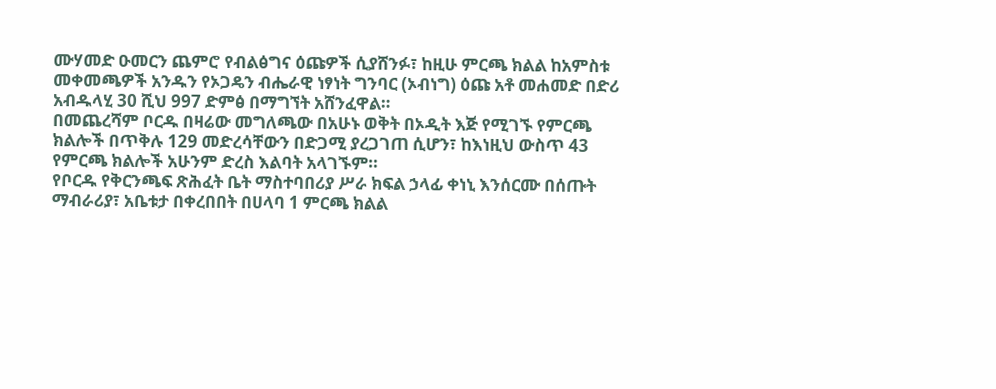ሙሃመድ ዑመርን ጨምሮ የብልፅግና ዕጩዎች ሲያሸንፉ፣ ከዚሁ ምርጫ ክልል ከአምስቱ መቀመጫዎች አንዱን የኦጋዴን ብሔራዊ ነፃነት ግንባር (ኦብነግ) ዕጩ አቶ መሐመድ በድሪ አብዱላሂ 30 ሺህ 997 ድምፅ በማግኘት አሸንፈዋል።
በመጨረሻም ቦርዱ በዛሬው መግለጫው በአሁኑ ወቅት በኦዲት እጅ የሚገኙ የምርጫ ክልሎች በጥቅሉ 129 መድረሳቸውን በድጋሚ ያረጋገጠ ሲሆን፣ ከእነዚህ ውስጥ 43 የምርጫ ክልሎች አሁንም ድረስ እልባት አላገኙም።
የቦርዱ የቅርንጫፍ ጽሕፈት ቤት ማስተባበሪያ ሥራ ክፍል ኃላፊ ቀነኒ እንሰርሙ በሰጡት ማብራሪያ፣ አቤቱታ በቀረበበት በሀላባ 1 ምርጫ ክልል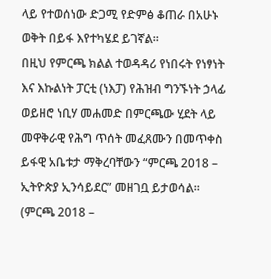ላይ የተወሰነው ድጋሚ የድምፅ ቆጠራ በአሁኑ ወቅት በይፋ እየተካሄደ ይገኛል።
በዚህ የምርጫ ክልል ተወዳዳሪ የነበሩት የነፃነት እና እኩልነት ፓርቲ (ነእፓ) የሕዝብ ግንኙነት ኃላፊ ወይዘሮ ነቢሃ መሐመድ በምርጫው ሂደት ላይ መዋቅራዊ የሕግ ጥሰት መፈጸሙን በመጥቀስ ይፋዊ አቤቱታ ማቅረባቸውን “ምርጫ 2018 – ኢትዮጵያ ኢንሳይደር” መዘገቧ ይታወሳል። (ምርጫ 2018 –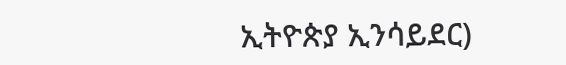ኢትዮጵያ ኢንሳይደር)